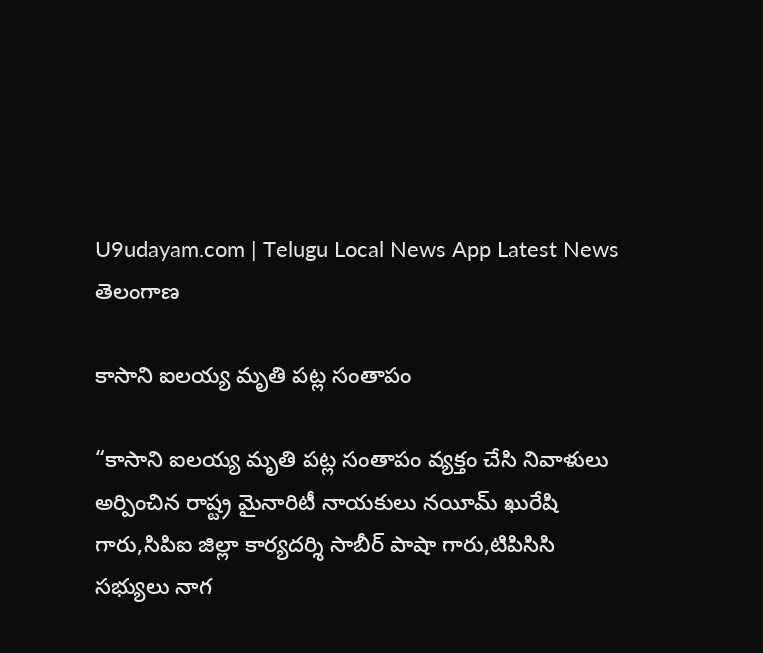U9udayam.com | Telugu Local News App Latest News
తెలంగాణ

కాసాని ఐలయ్య మృతి పట్ల సంతాపం

“కాసాని ఐలయ్య మృతి పట్ల సంతాపం వ్యక్తం చేసి నివాళులు అర్పించిన రాష్ట్ర మైనారిటీ నాయకులు నయీమ్ ఖురేషి గారు,సిపిఐ జిల్లా కార్యదర్శి సాబీర్ పాషా గారు,టిపిసిసి సభ్యులు నాగ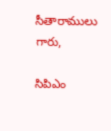సీతారాములు గారు,

సిపిఎం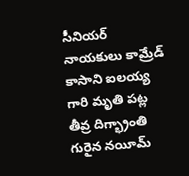సీనియర్ నాయకులు కామ్రేడ్ కాసాని ఐలయ్య గారి మృతి పట్ల తీవ్ర దిగ్భ్రాంతి గురైన నయీమ్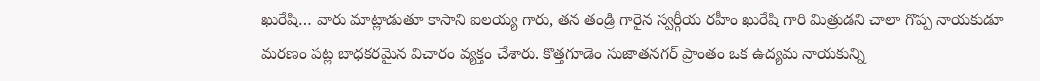ఖురేషి… వారు మాట్లాడుతూ కాసాని ఐలయ్య గారు, తన తండ్రి గారైన స్వర్గీయ రహీం ఖురేషి గారి మిత్రుడని చాలా గొప్ప నాయకుడూ
మరణం పట్ల బాధకరమైన విచారం వ్యక్తం చేశారు. కొత్తగూడెం సుజాతనగర్ ప్రాంతం ఒక ఉద్యమ నాయకున్ని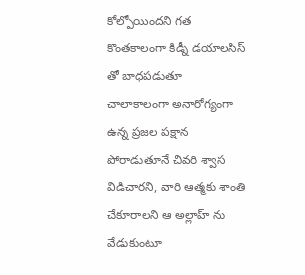కోల్పోయిందని గత కొంతకాలంగా కిడ్నీ డయాలసిస్ తో బాధపడుతూ చాలాకాలంగా అనారోగ్యంగా ఉన్న ప్రజల పక్షాన పోరాడుతూనే చివరి శ్వాస విడిచారని, వారి ఆత్మకు శాంతి చేకూరాలని ఆ అల్లాహ్ ను వేడుకుంటూ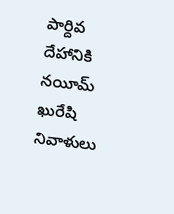పార్దివ దేహానికి నయీమ్ ఖురేషి నివాళులు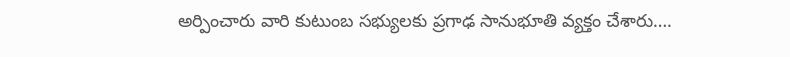అర్పించారు వారి కుటుంబ సభ్యులకు ప్రగాఢ సానుభూతి వ్యక్తం చేశారు….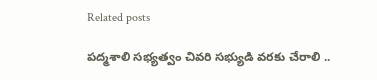Related posts

పద్మశాలి సభ్యత్వం చివరి సభ్యుడి వరకు చేరాలి ..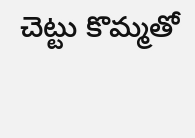చెట్టు కొమ్మతో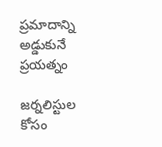ప్రమాదాన్ని అడ్డుకునే ప్రయత్నం

జర్నలిస్టుల కోసం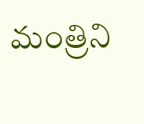మంత్రిని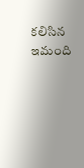కలిసిన ఇమంది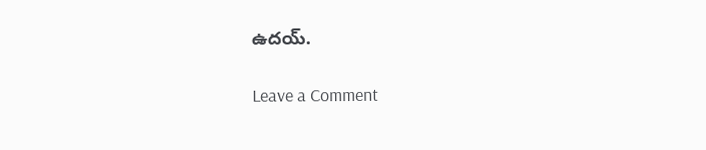ఉదయ్.

Leave a Comment